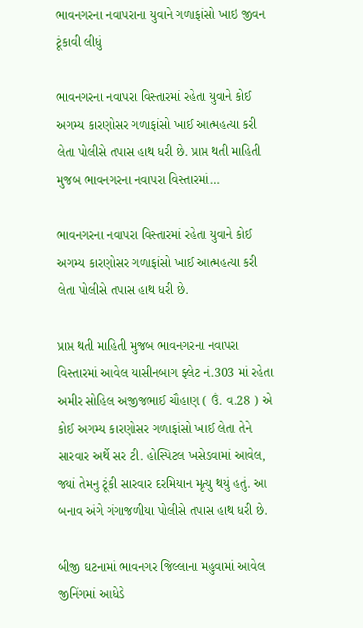ભાવનગરના નવાપરાના યુવાને ગળાફાંસો ખાઇ જીવન ટૂંકાવી લીધું

ભાવનગરના નવાપરા વિસ્તારમાં રહેતા યુવાને કોઈ અગમ્ય કારણોસર ગળાફાંસો ખાઈ આત્મહત્યા કરી લેતા પોલીસે તપાસ હાથ ધરી છે. પ્રાપ્ત થતી માહિતી મુજબ ભાવનગરના નવાપરા વિસ્તારમાં…

ભાવનગરના નવાપરા વિસ્તારમાં રહેતા યુવાને કોઈ અગમ્ય કારણોસર ગળાફાંસો ખાઈ આત્મહત્યા કરી લેતા પોલીસે તપાસ હાથ ધરી છે.

પ્રાપ્ત થતી માહિતી મુજબ ભાવનગરના નવાપરા વિસ્તારમાં આવેલ યાસીનબાગ ફ્લેટ નં.303 માં રહેતા અમીર સોહિલ અજીજભાઈ ચૌહાણ ( ઉં. વ.28 ) એ કોઈ અગમ્ય કારણોસર ગળાફાંસો ખાઈ લેતા તેને સારવાર અર્થે સર ટી. હોસ્પિટલ ખસેડવામાં આવેલ, જ્યાં તેમનુ ટૂંકી સારવાર દરમિયાન મૃત્યુ થયું હતું. આ બનાવ અંગે ગંગાજળીયા પોલીસે તપાસ હાથ ધરી છે.

બીજી ઘટનામાં ભાવનગર જિલ્લાના મહુવામાં આવેલ જીનિંગમાં આધેડે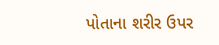પોતાના શરીર ઉપર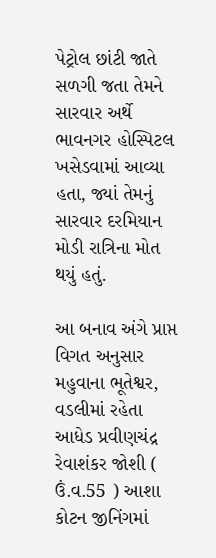પેટ્રોલ છાંટી જાતે સળગી જતા તેમને સારવાર અર્થે ભાવનગર હોસ્પિટલ ખસેડવામાં આવ્યા હતા, જ્યાં તેમનું સારવાર દરમિયાન મોડી રાત્રિના મોત થયું હતું.

આ બનાવ અંગે પ્રાપ્ત વિગત અનુસાર મહુવાના ભૂતેશ્વર, વડલીમાં રહેતા આધેડ પ્રવીણચંદ્ર રેવાશંકર જોશી ( ઉં.વ.55 ) આશા કોટન જીનિંગમાં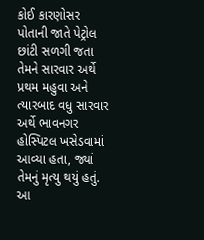કોઈ કારણોસર પોતાની જાતે પેટ્રોલ છાંટી સળગી જતા તેમને સારવાર અર્થે પ્રથમ મહુવા અને ત્યારબાદ વધુ સારવાર અર્થે ભાવનગર હોસ્પિટલ ખસેડવામાં આવ્યા હતા, જ્યાં તેમનું મૃત્યુ થયું હતું. આ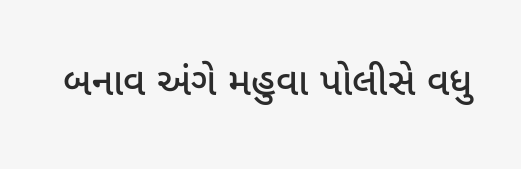બનાવ અંગે મહુવા પોલીસે વધુ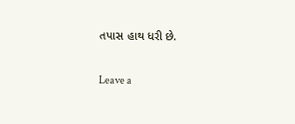તપાસ હાથ ધરી છે.

Leave a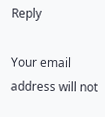Reply

Your email address will not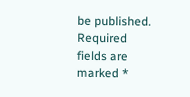be published. Required fields are marked *